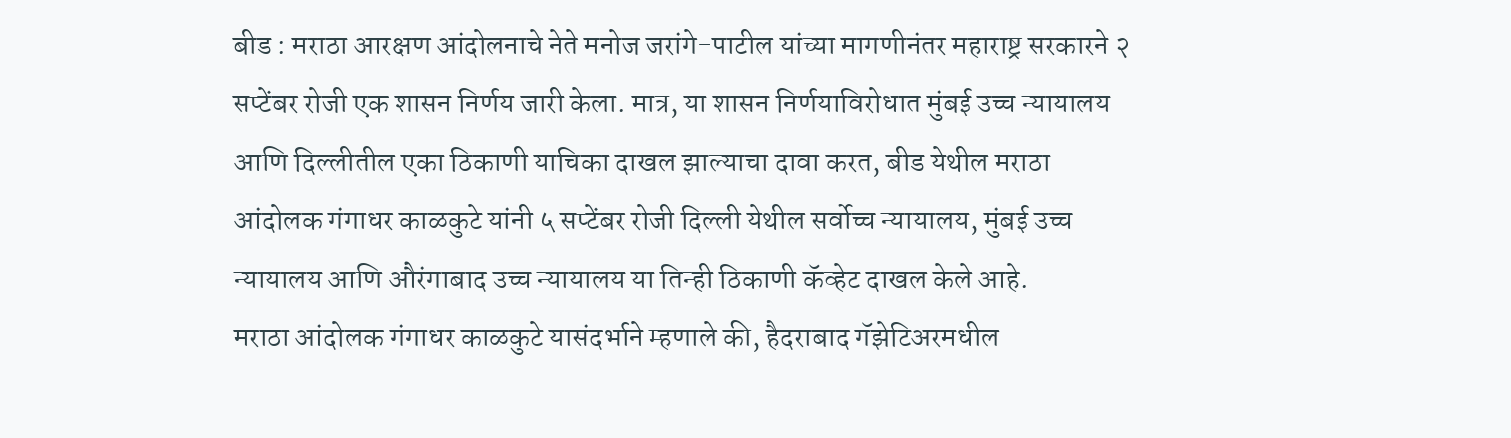बीड : मराठा आरक्षण आंदोलनाचे नेते मनोज जरांगे-पाटील यांच्या मागणीनंतर महाराष्ट्र सरकारने २ सप्टेंबर रोजी एक शासन निर्णय जारी केला. मात्र, या शासन निर्णयाविरोधात मुंबई उच्च न्यायालय आणि दिल्लीतील एका ठिकाणी याचिका दाखल झाल्याचा दावा करत, बीड येथील मराठा आंदोलक गंगाधर काळकुटे यांनी ५ सप्टेंबर रोजी दिल्ली येथील सर्वोच्च न्यायालय, मुंबई उच्च न्यायालय आणि औरंगाबाद उच्च न्यायालय या तिन्ही ठिकाणी कॅव्हेट दाखल केले आहे.
मराठा आंदोलक गंगाधर काळकुटे यासंदर्भाने म्हणाले की, हैदराबाद गॅझेटिअरमधील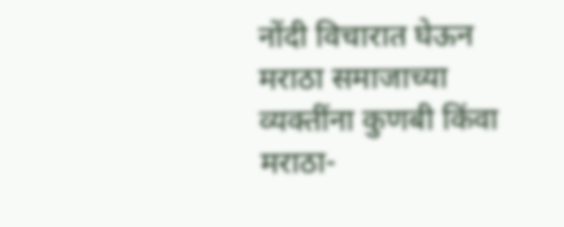नोंदी विचारात घेऊन मराठा समाजाच्या व्यक्तींना कुणबी किंवा मराठा-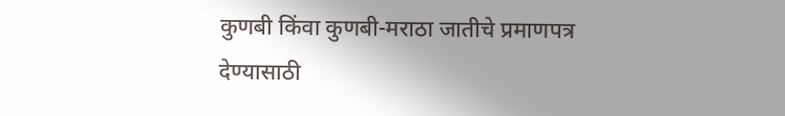कुणबी किंवा कुणबी-मराठा जातीचे प्रमाणपत्र देण्यासाठी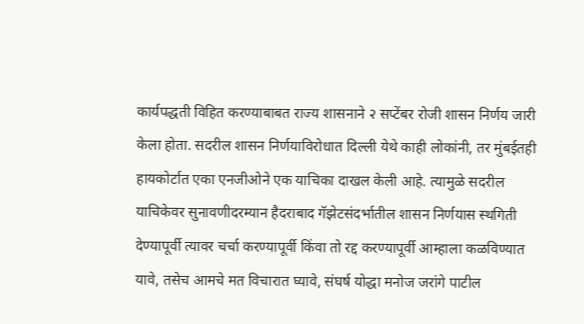कार्यपद्धती विहित करण्याबाबत राज्य शासनाने २ सप्टेंबर रोजी शासन निर्णय जारी केला होता. सदरील शासन निर्णयाविरोधात दिल्ली येथे काही लोकांनी, तर मुंबईतही हायकोर्टात एका एनजीओने एक याचिका दाखल केली आहे. त्यामुळे सदरील याचिकेवर सुनावणीदरम्यान हैदराबाद गॅझेटसंदर्भातील शासन निर्णयास स्थगिती देण्यापूर्वी त्यावर चर्चा करण्यापूर्वी किंवा तो रद्द करण्यापूर्वी आम्हाला कळविण्यात यावे, तसेच आमचे मत विचारात घ्यावे, संघर्ष योद्धा मनोज जरांगे पाटील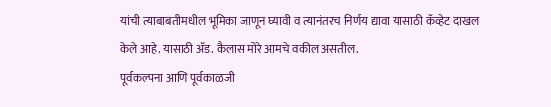यांची त्याबाबतीमधील भूमिका जाणून घ्यावी व त्यानंतरच निर्णय द्यावा यासाठी कॅव्हेट दाखल केले आहे. यासाठी ॲड. कैलास मोरे आमचे वकील असतील.
पूर्वकल्पना आणि पूर्वकाळजी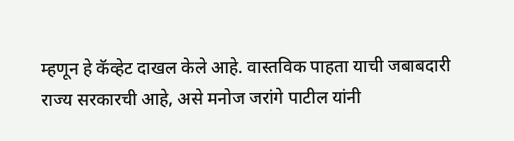म्हणून हे कॅव्हेट दाखल केले आहे. वास्तविक पाहता याची जबाबदारी राज्य सरकारची आहे, असे मनोज जरांगे पाटील यांनी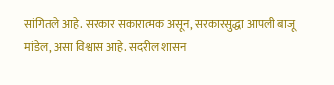सांगितले आहे. सरकार सकारात्मक असून, सरकारसुद्धा आपली बाजू मांडेल, असा विश्वास आहे. सदरील शासन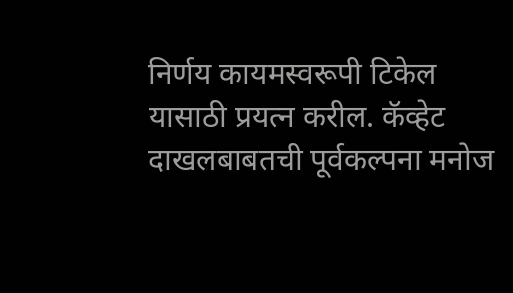निर्णय कायमस्वरूपी टिकेल यासाठी प्रयत्न करील. कॅव्हेट दाखलबाबतची पूर्वकल्पना मनोज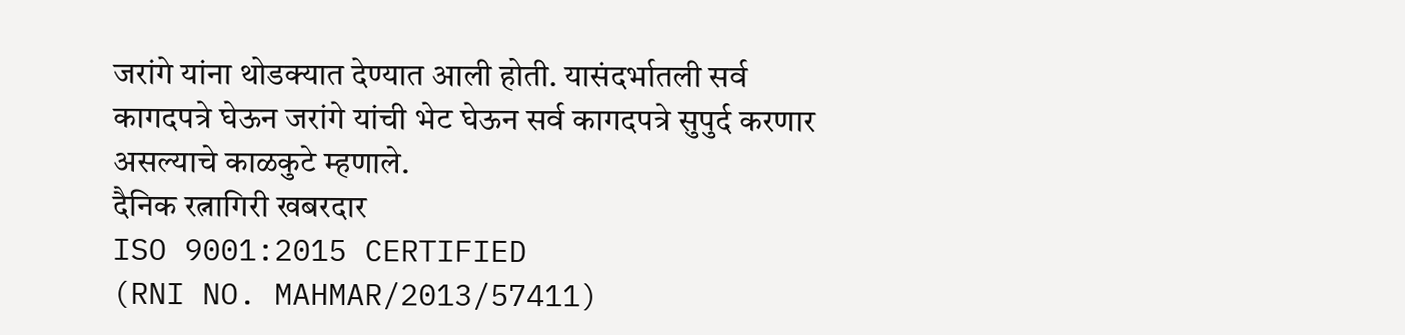जरांगे यांना थोडक्यात देण्यात आली होती. यासंदर्भातली सर्व कागदपत्रे घेऊन जरांगे यांची भेट घेऊन सर्व कागदपत्रे सुपुर्द करणार असल्याचे काळकुटे म्हणाले.
दैनिक रत्नागिरी खबरदार
ISO 9001:2015 CERTIFIED
(RNI NO. MAHMAR/2013/57411)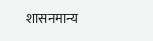शासनमान्य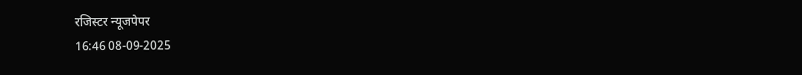रजिस्टर न्यूजपेपर
16:46 08-09-2025